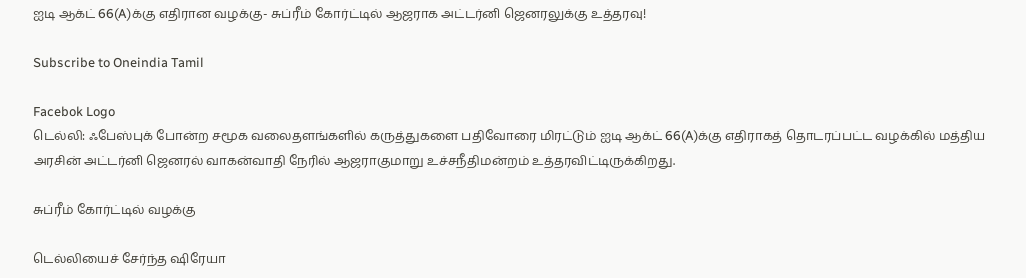ஐடி ஆக்ட் 66(A)க்கு எதிரான வழக்கு- சுப்ரீம் கோர்ட்டில் ஆஜராக அட்டர்னி ஜெனரலுக்கு உத்தரவு!

Subscribe to Oneindia Tamil

Facebok Logo
டெல்லி: ஃபேஸ்புக் போன்ற சமூக வலைதளங்களில் கருத்துகளை பதிவோரை மிரட்டும் ஐடி ஆக்ட் 66(A)க்கு எதிராகத் தொடரப்பட்ட வழக்கில் மத்திய அரசின் அட்டர்னி ஜெனரல் வாகன்வாதி நேரில் ஆஜராகுமாறு உச்சநீதிமன்றம் உத்தரவிட்டிருக்கிறது.

சுப்ரீம் கோர்ட்டில் வழக்கு

டெல்லியைச் சேர்ந்த ஷிரேயா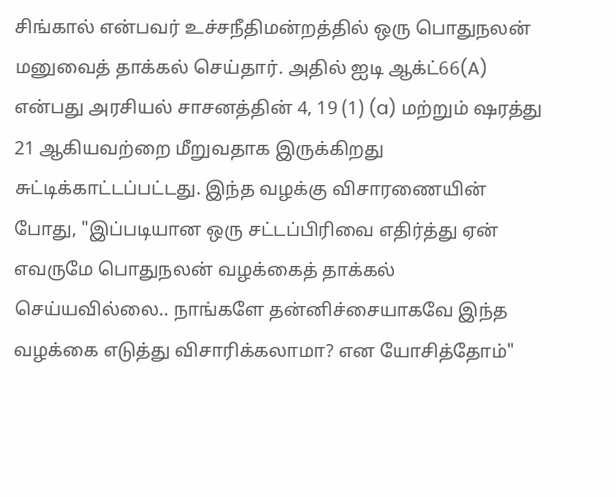சிங்கால் என்பவர் உச்சநீதிமன்றத்தில் ஒரு பொதுநலன் மனுவைத் தாக்கல் செய்தார். அதில் ஐடி ஆக்ட்66(A) என்பது அரசியல் சாசனத்தின் 4, 19 (1) (a) மற்றும் ஷரத்து 21 ஆகியவற்றை மீறுவதாக இருக்கிறது சுட்டிக்காட்டப்பட்டது. இந்த வழக்கு விசாரணையின் போது, "இப்படியான ஒரு சட்டப்பிரிவை எதிர்த்து ஏன் எவருமே பொதுநலன் வழக்கைத் தாக்கல் செய்யவில்லை.. நாங்களே தன்னிச்சையாகவே இந்த வழக்கை எடுத்து விசாரிக்கலாமா? என யோசித்தோம்"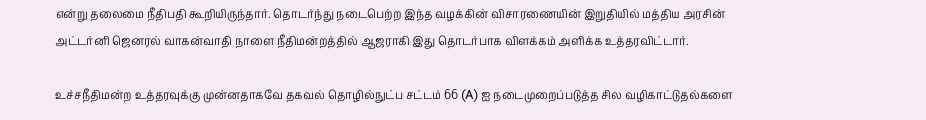என்று தலைமை நீதிபதி கூறியிருந்தார். தொடர்ந்து நடைபெற்ற இந்த வழக்கின் விசாரணையின் இறுதியில் மத்திய அரசின் அட்டர்னி ஜெனரல் வாகன்வாதி நாளை நீதிமன்றத்தில் ஆஜராகி இது தொடர்பாக விளக்கம் அளிக்க உத்தரவிட்டார்.

உச்சநீதிமன்ற உத்தரவுக்கு முன்னதாகவே தகவல் தொழில்நுட்ப சட்டம் 66 (A) ஐ நடைமுறைப்படுத்த சில வழிகாட்டுதல்களை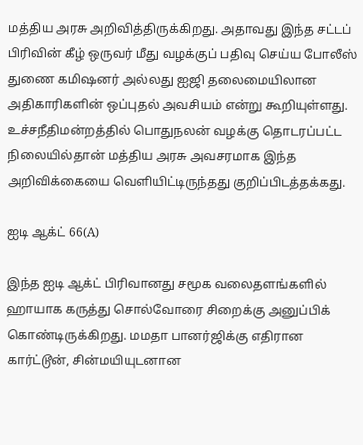மத்திய அரசு அறிவித்திருக்கிறது. அதாவது இந்த சட்டப் பிரிவின் கீழ் ஒருவர் மீது வழக்குப் பதிவு செய்ய போலீஸ் துணை கமிஷனர் அல்லது ஐஜி தலைமையிலான அதிகாரிகளின் ஒப்புதல் அவசியம் என்று கூறியுள்ளது. உச்சநீதிமன்றத்தில் பொதுநலன் வழக்கு தொடரப்பட்ட நிலையில்தான் மத்திய அரசு அவசரமாக இந்த அறிவிக்கையை வெளியிட்டிருந்தது குறிப்பிடத்தக்கது.

ஐடி ஆக்ட் 66(A)

இந்த ஐடி ஆக்ட் பிரிவானது சமூக வலைதளங்களில் ஹாயாக கருத்து சொல்வோரை சிறைக்கு அனுப்பிக் கொண்டிருக்கிறது. மமதா பானர்ஜிக்கு எதிரான கார்ட்டூன், சின்மயியுடனான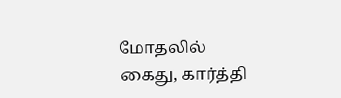மோதலில் கைது, கார்த்தி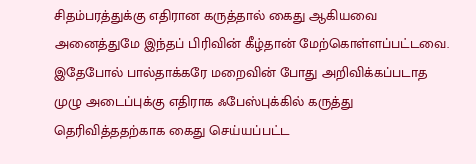சிதம்பரத்துக்கு எதிரான கருத்தால் கைது ஆகியவை அனைத்துமே இந்தப் பிரிவின் கீழ்தான் மேற்கொள்ளப்பட்டவை. இதேபோல் பால்தாக்கரே மறைவின் போது அறிவிக்கப்படாத முழு அடைப்புக்கு எதிராக ஃபேஸ்புக்கில் கருத்து தெரிவித்ததற்காக கைது செய்யப்பட்ட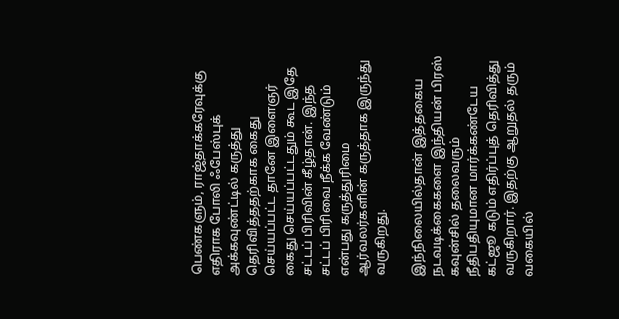பெண்களும், ராஜ்தாக்கரேவுக்கு எதிராக போலி ஃபேஸ்புக் அக்கவுண்ட்டில் கருத்து தெரிவித்ததற்காக கைது செய்யப்பட்ட தானே இளைஞர் கைது செய்யப்பட்டதும் கூட இதே சட்டப் பிரிவின் கீழ்தான். இந்த சட்டப் பிரிவை நீக்க வேண்டும் என்பது கருத்துரிமை ஆர்வலர்களின் கருத்தாக இருந்து வருகிறது.

இந்நிலையில்தான் இத்தகைய நடவடிக்கைகளை இந்தியன் பிரஸ் கவுன்சில் தலைவரும் நீதிபதியுமான மார்க்கண்டேய கட்ஜூ கடும் எதிர்ப்புத் தெரிவித்து வருகிறார். இதற்கு ஆறுதல் தரும் வகையில்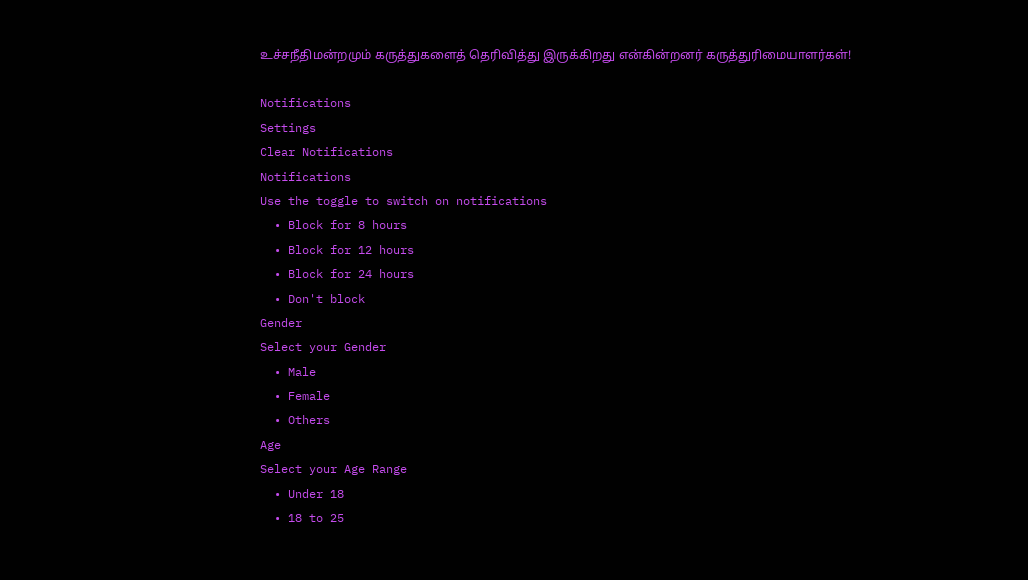உச்சநீதிமன்றமும் கருத்துகளைத் தெரிவித்து இருக்கிறது என்கின்றனர் கருத்துரிமையாளர்கள்!

Notifications
Settings
Clear Notifications
Notifications
Use the toggle to switch on notifications
  • Block for 8 hours
  • Block for 12 hours
  • Block for 24 hours
  • Don't block
Gender
Select your Gender
  • Male
  • Female
  • Others
Age
Select your Age Range
  • Under 18
  • 18 to 25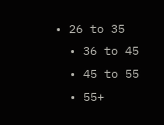• 26 to 35
  • 36 to 45
  • 45 to 55
  • 55+